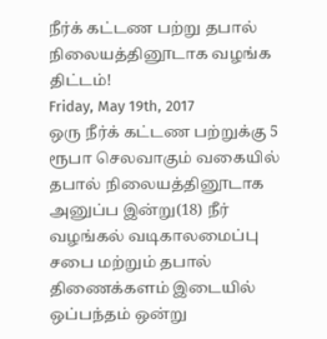நீர்க் கட்டண பற்று தபால் நிலையத்தினூடாக வழங்க திட்டம்!
Friday, May 19th, 2017
ஒரு நீர்க் கட்டண பற்றுக்கு 5 ரூபா செலவாகும் வகையில் தபால் நிலையத்தினூடாக அனுப்ப இன்று(18) நீர் வழங்கல் வடிகாலமைப்பு சபை மற்றும் தபால் திணைக்களம் இடையில் ஒப்பந்தம் ஒன்று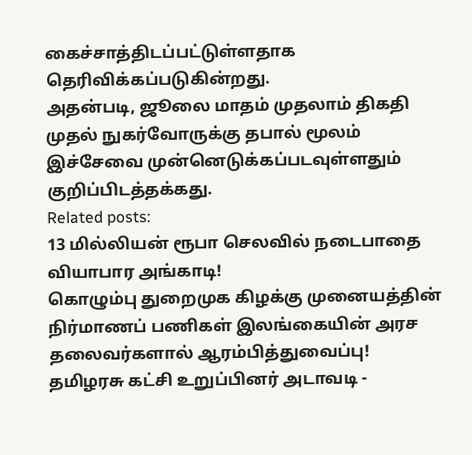கைச்சாத்திடப்பட்டுள்ளதாக தெரிவிக்கப்படுகின்றது.
அதன்படி, ஜூலை மாதம் முதலாம் திகதி முதல் நுகர்வோருக்கு தபால் மூலம் இச்சேவை முன்னெடுக்கப்படவுள்ளதும் குறிப்பிடத்தக்கது.
Related posts:
13 மில்லியன் ரூபா செலவில் நடைபாதை வியாபார அங்காடி!
கொழும்பு துறைமுக கிழக்கு முனையத்தின் நிர்மாணப் பணிகள் இலங்கையின் அரச தலைவர்களால் ஆரம்பித்துவைப்பு!
தமிழரசு கட்சி உறுப்பினர் அடாவடி -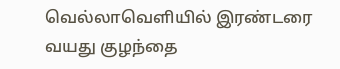வெல்லாவெளியில் இரண்டரை வயது குழந்தை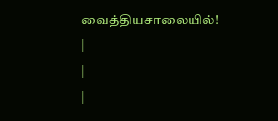வைத்தியசாலையில்!
|
|
|